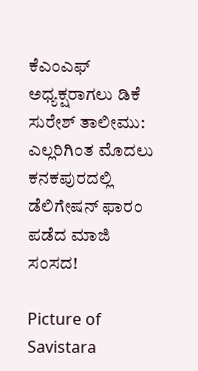ಕೆಎಂಎಫ್‌ ಅಧ್ಯಕ್ಷರಾಗಲು ಡಿಕೆ ಸುರೇಶ್ ತಾಲೀಮು: ಎಲ್ಲರಿಗಿಂತ ಮೊದಲು ಕನಕಪುರದಲ್ಲಿ ಡೆಲಿಗೇಷನ್ ಫಾರಂ ಪಡೆದ ಮಾಜಿ ಸಂಸದ!

Picture of Savistara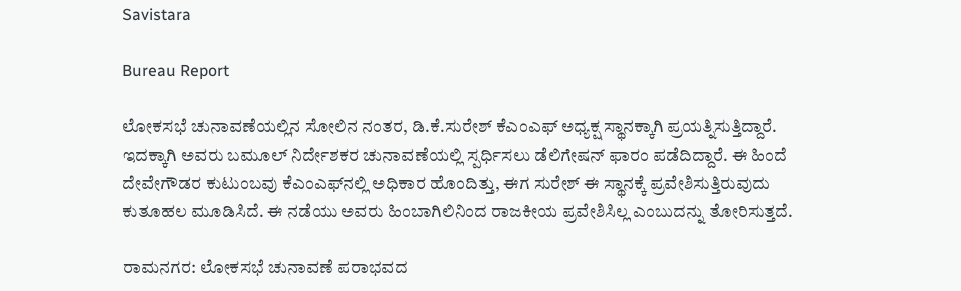Savistara

Bureau Report

ಲೋಕಸಭೆ ಚುನಾವಣೆಯಲ್ಲಿನ ಸೋಲಿನ ನಂತರ, ಡಿ.ಕೆ.ಸುರೇಶ್ ಕೆಎಂಎಫ್ ಅಧ್ಯಕ್ಷ ಸ್ಥಾನಕ್ಕಾಗಿ ಪ್ರಯತ್ನಿಸುತ್ತಿದ್ದಾರೆ. ಇದಕ್ಕಾಗಿ ಅವರು ಬಮೂಲ್ ನಿರ್ದೇಶಕರ ಚುನಾವಣೆಯಲ್ಲಿ ಸ್ಪರ್ಧಿಸಲು ಡೆಲಿಗೇಷನ್ ಫಾರಂ ಪಡೆದಿದ್ದಾರೆ. ಈ ಹಿಂದೆ ದೇವೇಗೌಡರ ಕುಟುಂಬವು ಕೆಎಂಎಫ್‌ನಲ್ಲಿ ಅಧಿಕಾರ ಹೊಂದಿತ್ತು, ಈಗ ಸುರೇಶ್ ಈ ಸ್ಥಾನಕ್ಕೆ ಪ್ರವೇಶಿಸುತ್ತಿರುವುದು ಕುತೂಹಲ ಮೂಡಿಸಿದೆ. ಈ ನಡೆಯು ಅವರು ಹಿಂಬಾಗಿಲಿನಿಂದ ರಾಜಕೀಯ ಪ್ರವೇಶಿಸಿಲ್ಲ ಎಂಬುದನ್ನು ತೋರಿಸುತ್ತದೆ.

ರಾಮನಗರ: ಲೋಕಸಭೆ ಚುನಾವಣೆ ಪರಾಭವದ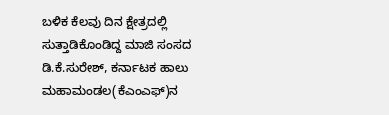ಬಳಿಕ ಕೆಲವು ದಿನ ಕ್ಷೇತ್ರದಲ್ಲಿ ಸುತ್ತಾಡಿಕೊಂಡಿದ್ದ ಮಾಜಿ ಸಂಸದ ಡಿ.ಕೆ.ಸುರೇಶ್‌, ಕರ್ನಾಟಕ ಹಾಲು ಮಹಾಮಂಡಲ(ಕೆಎಂಎಫ್‌)ನ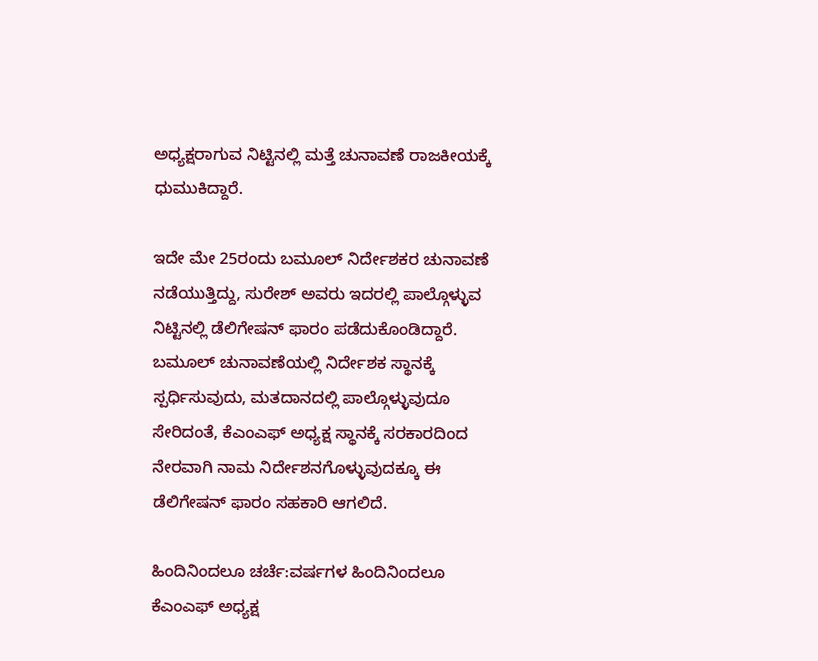ಅಧ್ಯಕ್ಷರಾಗುವ ನಿಟ್ಟಿನಲ್ಲಿ ಮತ್ತೆ ಚುನಾವಣೆ ರಾಜಕೀಯಕ್ಕೆ ಧುಮುಕಿದ್ದಾರೆ.

ಇದೇ ಮೇ 25ರಂದು ಬಮೂಲ್‌ ನಿರ್ದೇಶಕರ ಚುನಾವಣೆ ನಡೆಯುತ್ತಿದ್ದು, ಸುರೇಶ್‌ ಅವರು ಇದರಲ್ಲಿ ಪಾಲ್ಗೊಳ್ಳುವ ನಿಟ್ಟಿನಲ್ಲಿ ಡೆಲಿಗೇಷನ್‌ ಫಾರಂ ಪಡೆದುಕೊಂಡಿದ್ದಾರೆ. ಬಮೂಲ್‌ ಚುನಾವಣೆಯಲ್ಲಿ ನಿರ್ದೇಶಕ ಸ್ಥಾನಕ್ಕೆ ಸ್ಪರ್ಧಿಸುವುದು, ಮತದಾನದಲ್ಲಿ ಪಾಲ್ಗೊಳ್ಳುವುದೂ ಸೇರಿದಂತೆ, ಕೆಎಂಎಫ್‌ ಅಧ್ಯಕ್ಷ ಸ್ಥಾನಕ್ಕೆ ಸರಕಾರದಿಂದ ನೇರವಾಗಿ ನಾಮ ನಿರ್ದೇಶನಗೊಳ್ಳುವುದಕ್ಕೂ ಈ ಡೆಲಿಗೇಷನ್‌ ಫಾರಂ ಸಹಕಾರಿ ಆಗಲಿದೆ.

ಹಿಂದಿನಿಂದಲೂ ಚರ್ಚೆ:ವರ್ಷಗಳ ಹಿಂದಿನಿಂದಲೂ ಕೆಎಂಎಫ್‌ ಅಧ್ಯಕ್ಷ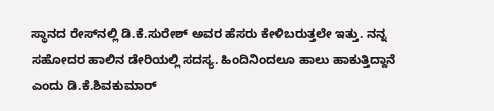ಸ್ಥಾನದ ರೇಸ್‌ನಲ್ಲಿ ಡಿ.ಕೆ.ಸುರೇಶ್‌ ಅವರ ಹೆಸರು ಕೇಳಿಬರುತ್ತಲೇ ಇತ್ತು. ನನ್ನ ಸಹೋದರ ಹಾಲಿನ ಡೇರಿಯಲ್ಲಿ ಸದಸ್ಯ. ಹಿಂದಿನಿಂದಲೂ ಹಾಲು ಹಾಕುತ್ತಿದ್ದಾನೆ ಎಂದು ಡಿ.ಕೆ.ಶಿವಕುಮಾರ್‌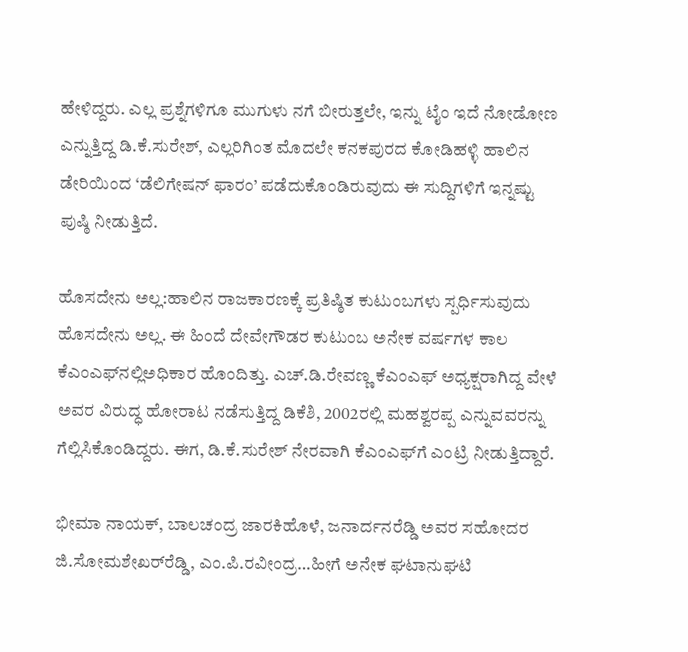ಹೇಳಿದ್ದರು. ಎಲ್ಲ ಪ್ರಶ್ನೆಗಳಿಗೂ ಮುಗುಳು ನಗೆ ಬೀರುತ್ತಲೇ, ಇನ್ನು ಟೈಂ ಇದೆ ನೋಡೋಣ ಎನ್ನುತ್ತಿದ್ದ ಡಿ.ಕೆ.ಸುರೇಶ್‌, ಎಲ್ಲರಿಗಿಂತ ಮೊದಲೇ ಕನಕಪುರದ ಕೋಡಿಹಳ್ಳಿ ಹಾಲಿನ ಡೇರಿಯಿಂದ ‘ಡೆಲಿಗೇಷನ್‌ ಫಾರಂ’ ಪಡೆದುಕೊಂಡಿರುವುದು ಈ ಸುದ್ದಿಗಳಿಗೆ ಇನ್ನಷ್ಟು ಪುಷ್ಠಿ ನೀಡುತ್ತಿದೆ.

ಹೊಸದೇನು ಅಲ್ಲ:ಹಾಲಿನ ರಾಜಕಾರಣಕ್ಕೆ ಪ್ರತಿಷ್ಠಿತ ಕುಟುಂಬಗಳು ಸ್ಪರ್ಧಿಸುವುದು ಹೊಸದೇನು ಅಲ್ಲ. ಈ ಹಿಂದೆ ದೇವೇಗೌಡರ ಕುಟುಂಬ ಅನೇಕ ವರ್ಷಗಳ ಕಾಲ ಕೆಎಂಎಫ್‌ನಲ್ಲಿಅಧಿಕಾರ ಹೊಂದಿತ್ತು. ಎಚ್‌.ಡಿ.ರೇವಣ್ಣ ಕೆಎಂಎಫ್‌ ಅಧ್ಯಕ್ಷರಾಗಿದ್ದ ವೇಳೆ ಅವರ ವಿರುದ್ಧ ಹೋರಾಟ ನಡೆಸುತ್ತಿದ್ದ ಡಿಕೆಶಿ, 2002ರಲ್ಲಿ ಮಹಶ್ವರಪ್ಪ ಎನ್ನುವವರನ್ನು ಗೆಲ್ಲಿಸಿಕೊಂಡಿದ್ದರು. ಈಗ, ಡಿ.ಕೆ.ಸುರೇಶ್‌ ನೇರವಾಗಿ ಕೆಎಂಎಫ್‌ಗೆ ಎಂಟ್ರಿ ನೀಡುತ್ತಿದ್ದಾರೆ.

ಭೀಮಾ ನಾಯಕ್‌, ಬಾಲಚಂದ್ರ ಜಾರಕಿಹೊಳೆ, ಜನಾರ್ದನರೆಡ್ಡಿ ಅವರ ಸಹೋದರ ಜಿ.ಸೋಮಶೇಖರ್‌ರೆಡ್ಡಿ, ಎಂ.ಪಿ.ರವೀಂದ್ರ…ಹೀಗೆ ಅನೇಕ ಘಟಾನುಘಟಿ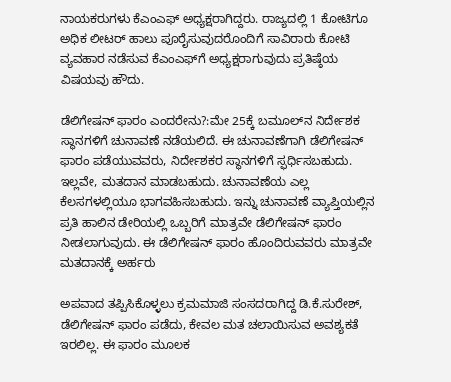ನಾಯಕರುಗಳು ಕೆಎಂಎಫ್‌ ಅಧ್ಯಕ್ಷರಾಗಿದ್ದರು. ರಾಜ್ಯದಲ್ಲಿ 1 ಕೋಟಿಗೂ ಅಧಿಕ ಲೀಟರ್‌ ಹಾಲು ಪೂರೈಸುವುದರೊಂದಿಗೆ ಸಾವಿರಾರು ಕೋಟಿ ವ್ಯವಹಾರ ನಡೆಸುವ ಕೆಎಂಎಫ್‌ಗೆ ಅಧ್ಯಕ್ಷರಾಗುವುದು ಪ್ರತಿಷ್ಠೆಯ ವಿಷಯವು ಹೌದು.

ಡೆಲಿಗೇಷನ್‌ ಫಾರಂ ಎಂದರೇನು?:ಮೇ 25ಕ್ಕೆ ಬಮೂಲ್‌ನ ನಿರ್ದೇಶಕ ಸ್ಥಾನಗಳಿಗೆ ಚುನಾವಣೆ ನಡೆಯಲಿದೆ. ಈ ಚುನಾವಣೆಗಾಗಿ ಡೆಲಿಗೇಷನ್‌ ಫಾರಂ ಪಡೆಯುವವರು, ನಿರ್ದೇಶಕರ ಸ್ಥಾನಗಳಿಗೆ ಸ್ಫರ್ಧಿಸಬಹುದು. ಇಲ್ಲವೇ, ಮತದಾನ ಮಾಡಬಹುದು. ಚುನಾವಣೆಯ ಎಲ್ಲ ಕೆಲಸಗಳಲ್ಲಿಯೂ ಭಾಗವಹಿಸಬಹುದು. ಇನ್ನು ಚುನಾವಣೆ ವ್ಯಾಪ್ತಿಯಲ್ಲಿನ ಪ್ರತಿ ಹಾಲಿನ ಡೇರಿಯಲ್ಲಿ ಒಬ್ಬರಿಗೆ ಮಾತ್ರವೇ ಡೆಲಿಗೇಷನ್‌ ಫಾರಂ ನೀಡಲಾಗುವುದು. ಈ ಡೆಲಿಗೇಷನ್‌ ಫಾರಂ ಹೊಂದಿರುವವರು ಮಾತ್ರವೇ ಮತದಾನಕ್ಕೆ ಅರ್ಹರು

ಅಪವಾದ ತಪ್ಪಿಸಿಕೊಳ್ಳಲು ಕ್ರಮಮಾಜಿ ಸಂಸದರಾಗಿದ್ದ ಡಿ.ಕೆ.ಸುರೇಶ್‌, ಡೆಲಿಗೇಷನ್‌ ಫಾರಂ ಪಡೆದು, ಕೇವಲ ಮತ ಚಲಾಯಿಸುವ ಅವಶ್ಯಕತೆ ಇರಲಿಲ್ಲ. ಈ ಫಾರಂ ಮೂಲಕ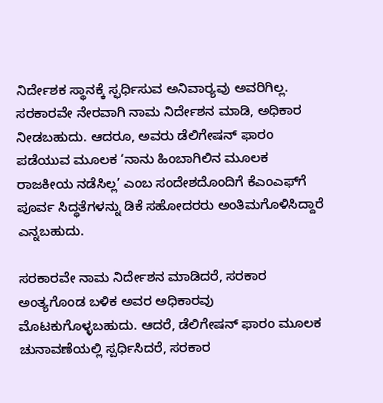ನಿರ್ದೇಶಕ ಸ್ಥಾನಕ್ಕೆ ಸ್ಫರ್ಧಿಸುವ ಅನಿವಾರ‍್ಯವು ಅವರಿಗಿಲ್ಲ. ಸರಕಾರವೇ ನೇರವಾಗಿ ನಾಮ ನಿರ್ದೇಶನ ಮಾಡಿ, ಅಧಿಕಾರ ನೀಡಬಹುದು. ಆದರೂ, ಅವರು ಡೆಲಿಗೇಷನ್‌ ಫಾರಂ ಪಡೆಯುವ ಮೂಲಕ ‘ನಾನು ಹಿಂಬಾಗಿಲಿನ ಮೂಲಕ ರಾಜಕೀಯ ನಡೆಸಿಲ್ಲ’ ಎಂಬ ಸಂದೇಶದೊಂದಿಗೆ ಕೆಎಂಎಫ್‌ಗೆ ಪೂರ್ವ ಸಿದ್ಧತೆಗಳನ್ನು ಡಿಕೆ ಸಹೋದರರು ಅಂತಿಮಗೊಳಿಸಿದ್ದಾರೆ ಎನ್ನಬಹುದು.

ಸರಕಾರವೇ ನಾಮ ನಿರ್ದೇಶನ ಮಾಡಿದರೆ, ಸರಕಾರ ಅಂತ್ಯಗೊಂಡ ಬಳಿಕ ಅವರ ಅಧಿಕಾರವು ಮೊಟಕುಗೊಳ್ಳಬಹುದು. ಆದರೆ, ಡೆಲಿಗೇಷನ್‌ ಫಾರಂ ಮೂಲಕ ಚುನಾವಣೆಯಲ್ಲಿ ಸ್ಪರ್ಧಿಸಿದರೆ, ಸರಕಾರ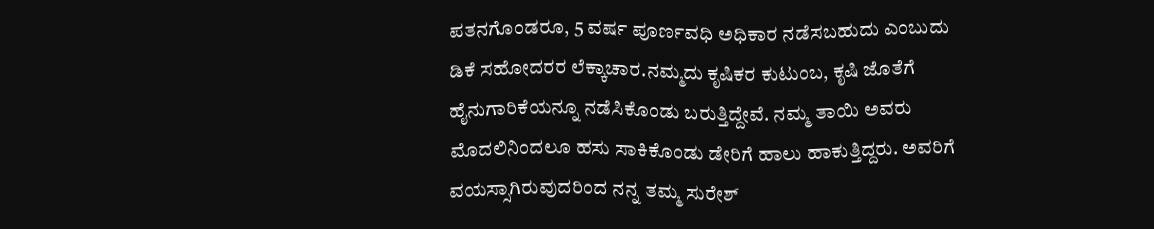ಪತನಗೊಂಡರೂ, 5 ವರ್ಷ ಪೂರ್ಣವಧಿ ಅಧಿಕಾರ ನಡೆಸಬಹುದು ಎಂಬುದು ಡಿಕೆ ಸಹೋದರರ ಲೆಕ್ಕಾಚಾರ.ನಮ್ಮದು ಕೃಷಿಕರ ಕುಟುಂಬ, ಕೃಷಿ ಜೊತೆಗೆ ಹೈನುಗಾರಿಕೆಯನ್ನೂ ನಡೆಸಿಕೊಂಡು ಬರುತ್ತಿದ್ದೇವೆ. ನಮ್ಮ ತಾಯಿ ಅವರು ಮೊದಲಿನಿಂದಲೂ ಹಸು ಸಾಕಿಕೊಂಡು ಡೇರಿಗೆ ಹಾಲು ಹಾಕುತ್ತಿದ್ದರು. ಅವರಿಗೆ ವಯಸ್ಸಾಗಿರುವುದರಿಂದ ನನ್ನ ತಮ್ಮ ಸುರೇಶ್‌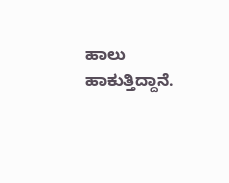ಹಾಲು ಹಾಕುತ್ತಿದ್ದಾನೆ.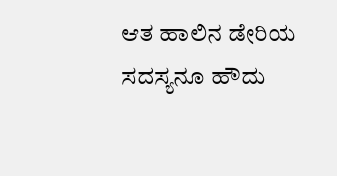ಆತ ಹಾಲಿನ ಡೇರಿಯ ಸದಸ್ಯನೂ ಹೌದು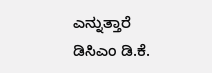ಎನ್ನುತ್ತಾರೆ ಡಿಸಿಎಂ ಡಿ.ಕೆ.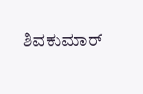ಶಿವಕುಮಾರ್‌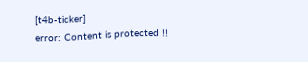[t4b-ticker]
error: Content is protected !!